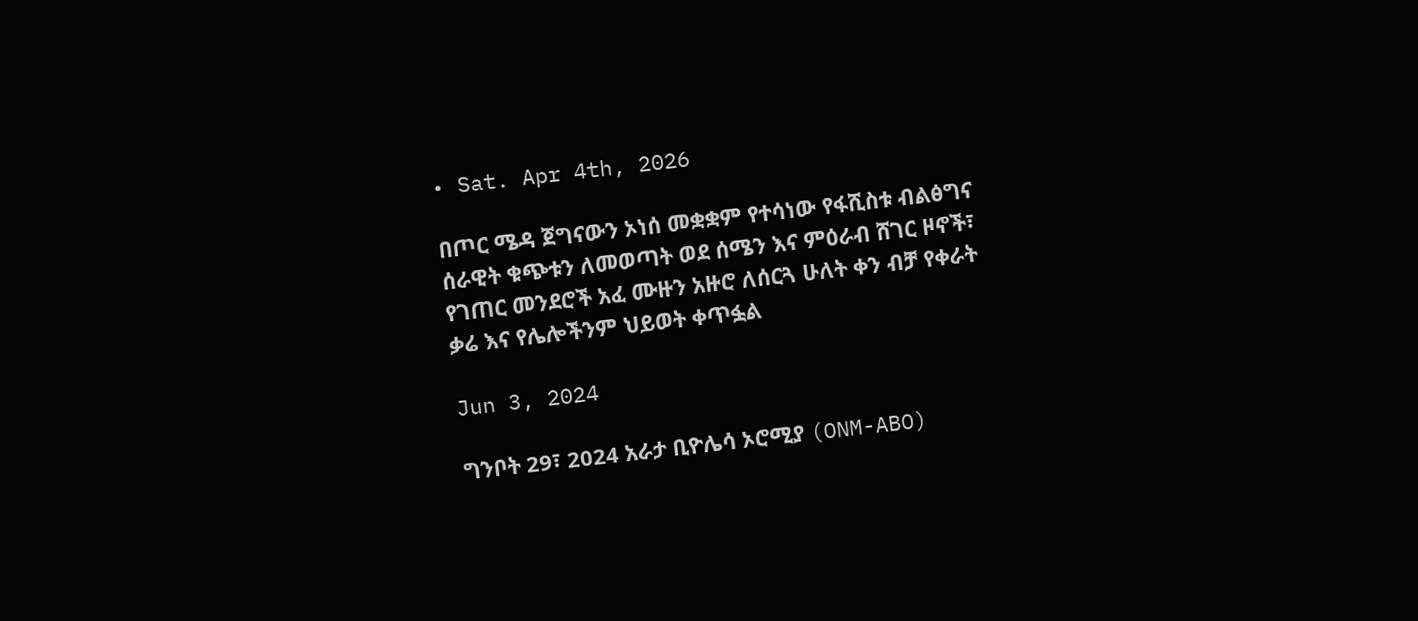• Sat. Apr 4th, 2026

በጦር ሜዳ ጀግናውን ኦነሰ መቋቋም የተሳነው የፋሺስቱ ብልፅግና ሰራዊት ቁጭቱን ለመወጣት ወደ ሰሜን እና ምዕራብ ሸገር ዞኖች፣ የገጠር መንደሮች አፈ ሙዙን አዙሮ ለሰርጓ ሁለት ቀን ብቻ የቀራት ቃሬ እና የሌሎችንም ህይወት ቀጥፏል

Jun 3, 2024

ግንቦት 29፣ 2024 አራታ ቢዮሌሳ ኦሮሚያ (ONM-ABO)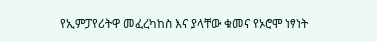የኢምፓየሪትዋ መፈረካከስ እና ያላቸው ቁመና የኦሮሞ ነፃነት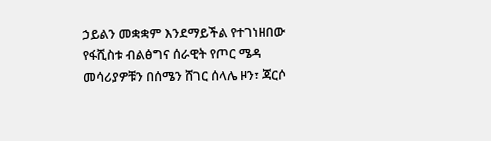ኃይልን መቋቋም እንደማይችል የተገነዘበው የፋሺስቱ ብልፅግና ሰራዊት የጦር ሜዳ መሳሪያዎቹን በሰሜን ሸገር ሰላሌ ዞን፣ ጃርሶ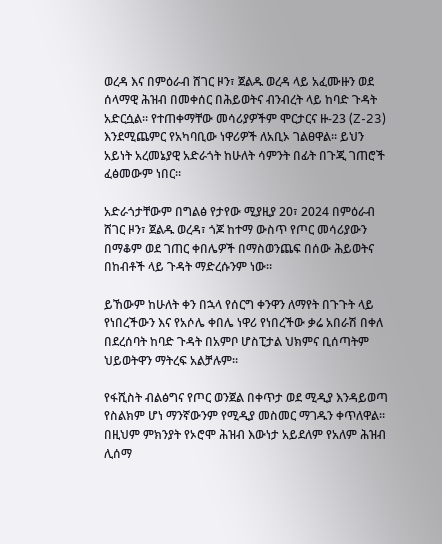ወረዳ እና በምዕራብ ሸገር ዞን፣ ጀልዱ ወረዳ ላይ አፈሙዙን ወደ ሰላማዊ ሕዝብ በመቀሰር በሕይወትና ብንብረት ላይ ከባድ ጉዳት አድርሷል። የተጠቀማቸው መሳሪያዎችም ሞርታርና ዙ-23 (Z-23) እንደሚጨምር የአካባቢው ነዋሪዎች ለአቢኦ ገልፀዋል። ይህን አይነት አረመኔያዊ አድራጎት ከሁለት ሳምንት በፊት በጉጂ ገጠሮች ፈፅመውም ነበር።

አድራጎታቸውም በግልፅ የታየው ሚያዚያ 20፣ 2024 በምዕራብ ሸገር ዞን፣ ጀልዱ ወረዳ፣ ጎጆ ከተማ ውስጥ የጦር መሳሪያውን በማቆም ወደ ገጠር ቀበሌዎች በማስወንጨፍ በሰው ሕይወትና በከብቶች ላይ ጉዳት ማድረሱንም ነው።

ይኸውም ከሁለት ቀን በኋላ የሰርግ ቀንዋን ለማየት በጉጉት ላይ የነበረችውን እና የአሶሌ ቀበሌ ነዋሪ የነበረችው ቃሬ አበራሽ በቀለ በደረሰባት ከባድ ጉዳት በአምቦ ሆስፒታል ህክምና ቢሰጣትም ህይወትዋን ማትረፍ አልቻሉም።

የፋሺስት ብልፅግና የጦር ወንጀል በቀጥታ ወደ ሚዲያ እንዳይወጣ የስልክም ሆነ ማንኛውንም የሚዲያ መስመር ማገዱን ቀጥለዋል። በዚህም ምክንያት የኦሮሞ ሕዝብ እውነታ አይደለም የአለም ሕዝብ ሊሰማ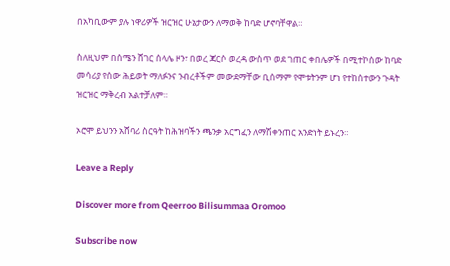በአካቢውም ያሉ ነዋሪዎች ዝርዝር ሁኔታውን ለማወቅ ከባድ ሆኖባቸዋል።

ስለዚህም በሰሜን ሸገር ሰላሌ ዞን፣ በወረ ጃርሶ ወረዳ ውስጥ ወደ ገጠር ቀበሌዎች በሚተኮሰው ከባድ መሳሪያ የሰው ሕይወት ማለፉንና ንብረቶችም መውደማቸው ቢሰማም የሞቱትንም ሆነ የተከሰተውን ጉዳት ዝርዝር ማቅረብ አልተቻለም።

ኦሮሞ ይህንን አሸባሪ ስርዓት ከሕዝባችን ጫንቃ አርግፈን ለማሽቀንጠር አንድነት ይኑረን።

Leave a Reply

Discover more from Qeerroo Bilisummaa Oromoo

Subscribe now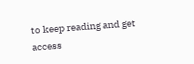to keep reading and get access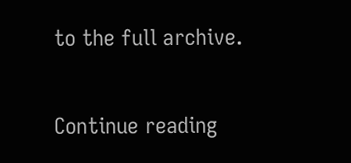to the full archive.

Continue reading